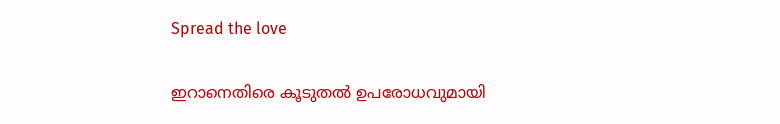Spread the love

ഇറാനെതിരെ കൂടുതല്‍ ഉപരോധവുമായി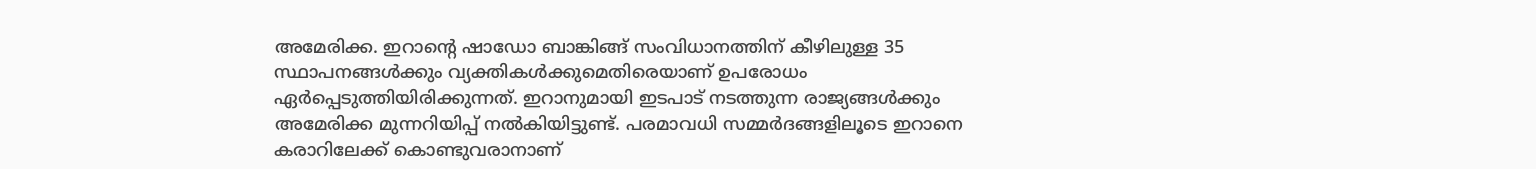അമേരിക്ക. ഇറാന്റെ ഷാഡോ ബാങ്കിങ്ങ് സംവിധാനത്തിന് കീഴിലുള്ള 35 സ്ഥാപനങ്ങള്‍ക്കും വ്യക്തികള്‍ക്കുമെതിരെയാണ് ഉപരോധം ഏര്‍പ്പെടുത്തിയിരിക്കുന്നത്. ഇറാനുമായി ഇടപാട് നടത്തുന്ന രാജ്യങ്ങള്‍ക്കും അമേരിക്ക മുന്നറിയിപ്പ് നല്‍കിയിട്ടുണ്ട്. പരമാവധി സമ്മര്‍ദങ്ങളിലൂടെ ഇറാനെ കരാറിലേക്ക് കൊണ്ടുവരാനാണ്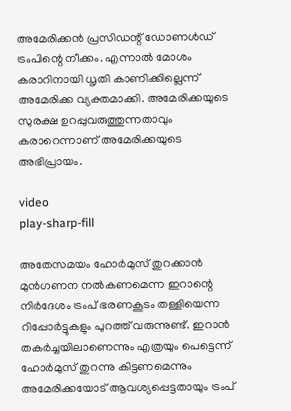അമേരിക്കന്‍ പ്രസിഡന്റ് ഡോണള്‍ഡ് ട്രംപിന്റെ നീക്കം. എന്നാല്‍ മോശം കരാറിനായി ധൃതി കാണിക്കില്ലെന്ന് അമേരിക്ക വ്യക്തമാക്കി. അമേരിക്കയുടെ സുരക്ഷ ഉറപ്പുവരുത്തുന്നതാവും കരാറെന്നാണ് അമേരിക്കയുടെ അഭിപ്രായം.

video
play-sharp-fill

അതേസമയം ഹോര്‍മുസ് തുറക്കാന്‍ മുന്‍ഗണന നല്‍കണമെന്ന ഇറാന്റെ നിര്‍ദേശം ട്രംപ് ഭരണകൂടം തള്ളിയെന്ന റിപ്പോര്‍ട്ടുകളും പുറത്ത് വരുന്നുണ്ട്. ഇറാന്‍ തകര്‍ച്ചയിലാണെന്നും എത്രയും പെട്ടെന്ന് ഹോര്‍മുസ് തുറന്നു കിട്ടണമെന്നും അമേരിക്കയോട് ആവശ്യപ്പെട്ടതായും ട്രംപ്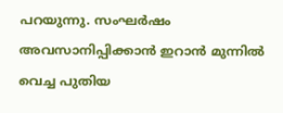പറയുന്നു. സംഘര്‍ഷം അവസാനിപ്പിക്കാന്‍ ഇറാന്‍ മുന്നില്‍ വെച്ച പുതിയ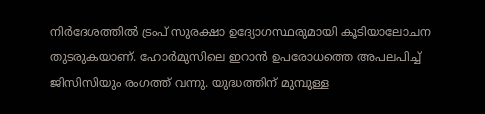നിര്‍ദേശത്തില്‍ ട്രംപ് സുരക്ഷാ ഉദ്യോഗസ്ഥരുമായി കൂടിയാലോചന തുടരുകയാണ്. ഹോര്‍മുസിലെ ഇറാന്‍ ഉപരോധത്തെ അപലപിച്ച് ജിസിസിയും രംഗത്ത് വന്നു. യുദ്ധത്തിന് മുമ്പുള്ള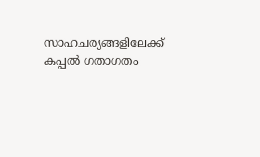സാഹചര്യങ്ങളിലേക്ക് കപ്പല്‍ ഗതാഗതം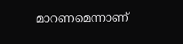മാറണമെന്നാണ്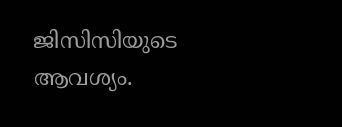ജിസിസിയുടെ ആവശ്യം.